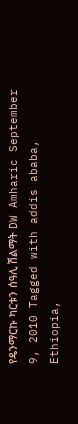የዴንማርኩ ካርቱን ሰዓሊ ሽልማት DW Amharic September 9, 2010 Tagged with addis ababa, Ethiopia,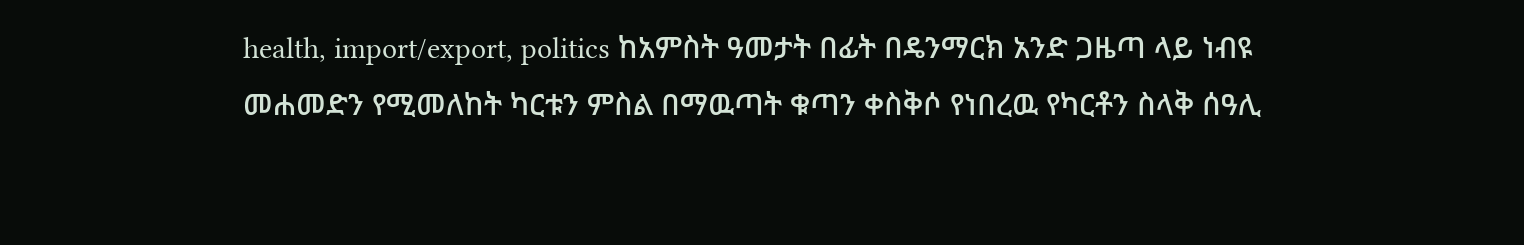health, import/export, politics ከአምስት ዓመታት በፊት በዴንማርክ አንድ ጋዜጣ ላይ ነብዩ መሐመድን የሚመለከት ካርቱን ምስል በማዉጣት ቁጣን ቀስቅሶ የነበረዉ የካርቶን ስላቅ ሰዓሊ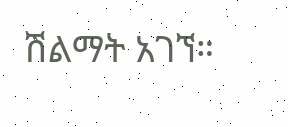ሽልማት አገኘ።